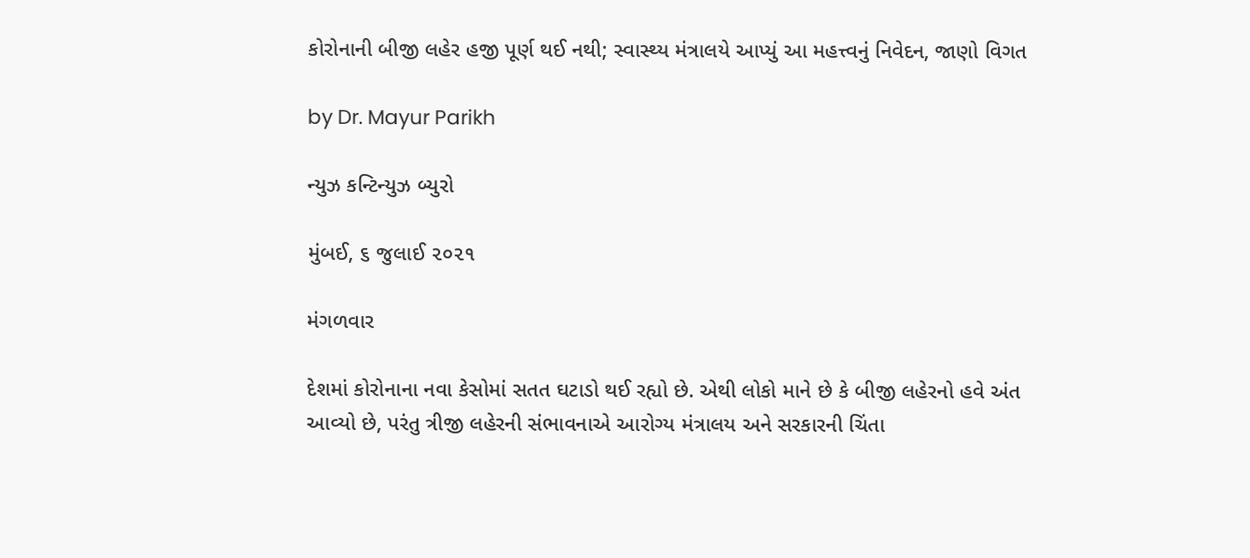કોરોનાની બીજી લહેર હજી પૂર્ણ થઈ નથી; સ્વાસ્થ્ય મંત્રાલયે આપ્યું આ મહત્ત્વનું નિવેદન, જાણો વિગત

by Dr. Mayur Parikh

ન્યુઝ કન્ટિન્યુઝ બ્યુરો

મુંબઈ, ૬ જુલાઈ ૨૦૨૧

મંગળવાર

દેશમાં કોરોનાના નવા કેસોમાં સતત ઘટાડો થઈ રહ્યો છે. એથી લોકો માને છે કે બીજી લહેરનો હવે અંત આવ્યો છે, પરંતુ ત્રીજી લહેરની સંભાવનાએ આરોગ્ય મંત્રાલય અને સરકારની ચિંતા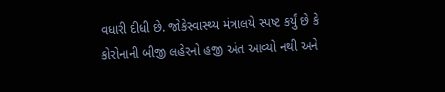વધારી દીધી છે. જોકેસ્વાસ્થ્ય મંત્રાલયે સ્પષ્ટ કર્યું છે કે કોરોનાની બીજી લહેરનો હજી અંત આવ્યો નથી અને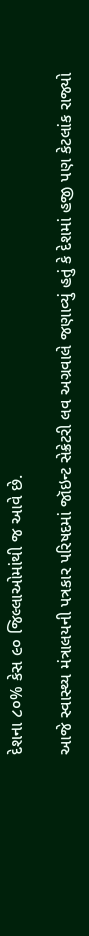દેશના ૮૦% કેસ ૯૦ જિલ્લાઓમાંથી જ આવે છે.

આજે સ્વાસ્થ્ય મંત્રાલયની પત્રકાર પરિષદમાં જૉઇન્ટ સેક્રેટરી લવ અગ્રવાલે જણાવ્યું હતું કે દેશમાં હજી પણ કેટલાંક રાજ્યો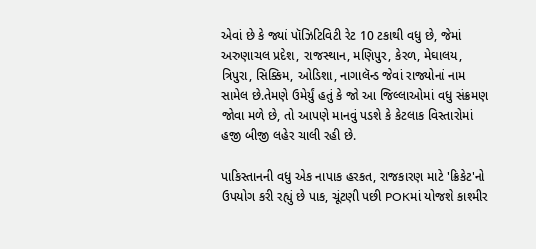એવાં છે કે જ્યાં પૉઝિટિવિટી રેટ 10 ટકાથી વધુ છે, જેમાં અરુણાચલ પ્રદેશ, રાજસ્થાન, મણિપુર, કેરળ, મેઘાલય, ત્રિપુરા, સિક્કિમ, ઓડિશા, નાગાલૅન્ડ જેવાં રાજ્યોનાં નામ સામેલ છે.તેમણે ઉમેર્યું હતું કે જો આ જિલ્લાઓમાં વધુ સંક્રમણ જોવા મળે છે, તો આપણે માનવું પડશે કે કેટલાક વિસ્તારોમાં હજી બીજી લહેર ચાલી રહી છે.

પાકિસ્તાનની વધુ એક નાપાક હરકત, રાજકારણ માટે 'ક્રિકેટ'નો ઉપયોગ કરી રહ્યું છે પાક, ચૂંટણી પછી POKમાં યોજશે કાશ્મીર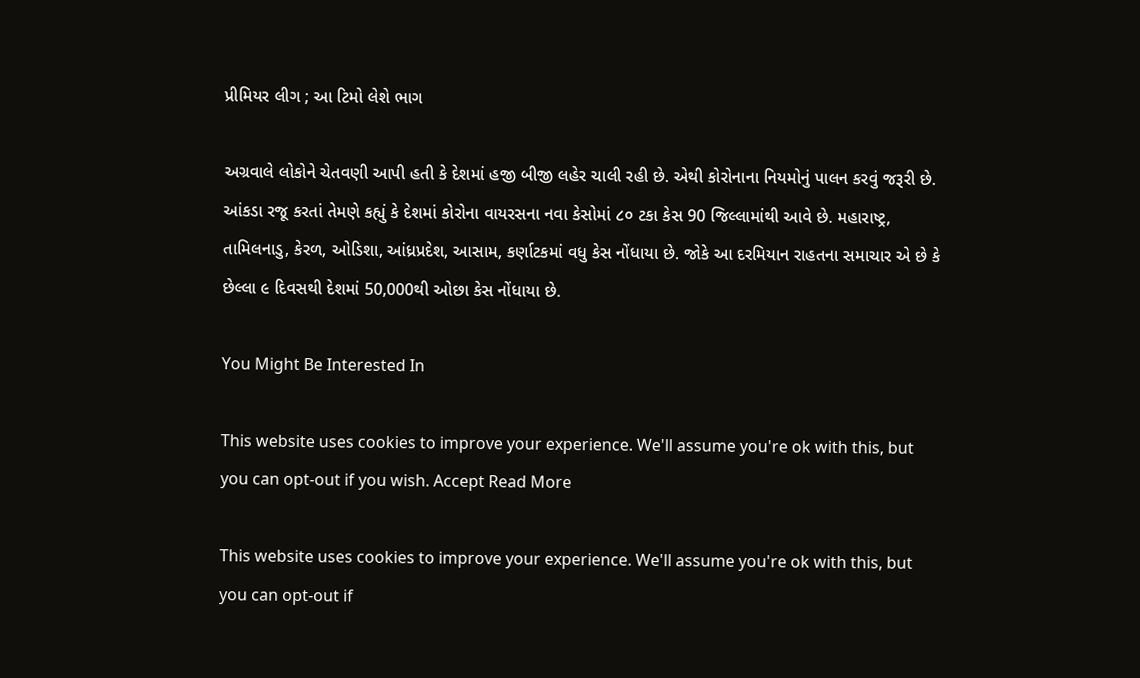પ્રીમિયર લીગ ; આ ટિમો લેશે ભાગ

અગ્રવાલે લોકોને ચેતવણી આપી હતી કે દેશમાં હજી બીજી લહેર ચાલી રહી છે. એથી કોરોનાના નિયમોનું પાલન કરવું જરૂરી છે. આંકડા રજૂ કરતાં તેમણે કહ્યું કે દેશમાં કોરોના વાયરસના નવા કેસોમાં ૮૦ ટકા કેસ 90 જિલ્લામાંથી આવે છે. મહારાષ્ટ્ર, તામિલનાડુ, કેરળ, ઓડિશા, આંધ્રપ્રદેશ, આસામ, કર્ણાટકમાં વધુ કેસ નોંધાયા છે. જોકે આ દરમિયાન રાહતના સમાચાર એ છે કે છેલ્લા ૯ દિવસથી દેશમાં 50,000થી ઓછા કેસ નોંધાયા છે.

You Might Be Interested In

This website uses cookies to improve your experience. We'll assume you're ok with this, but you can opt-out if you wish. Accept Read More

This website uses cookies to improve your experience. We'll assume you're ok with this, but you can opt-out if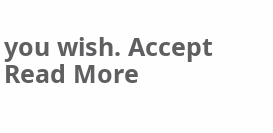you wish. Accept Read More